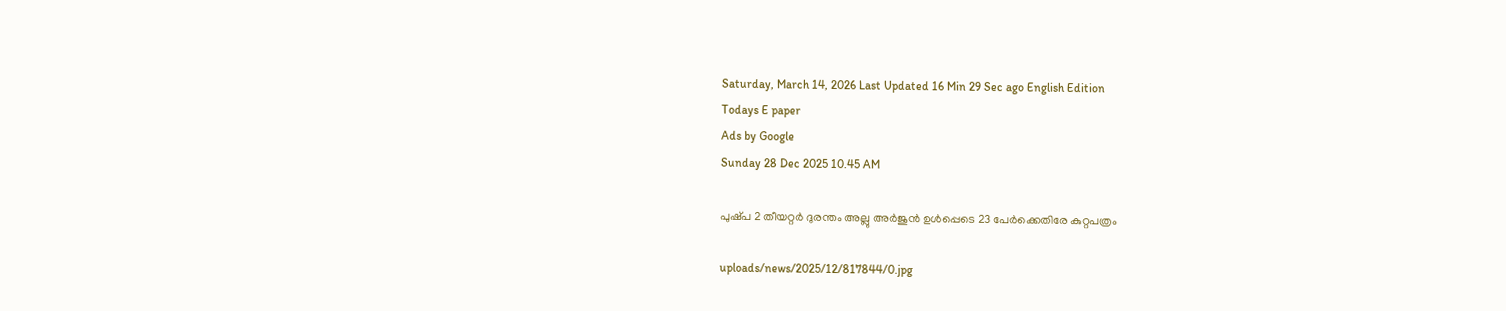Saturday, March 14, 2026 Last Updated 16 Min 29 Sec ago English Edition
Todays E paper
Ads by Google
Sunday 28 Dec 2025 10.45 AM

പുഷ്‌പ 2 തീയറ്റര്‍ ദുരന്തം അല്ലു അര്‍ജുന്‍ ഉള്‍പ്പെടെ 23 പേര്‍ക്കെതിരേ കുറ്റപത്രം

uploads/news/2025/12/817844/0.jpg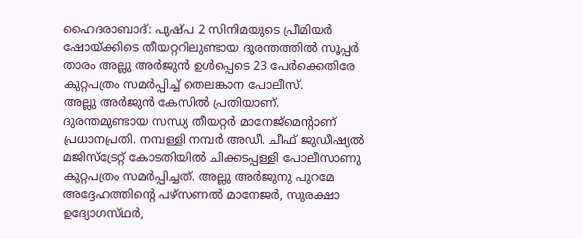ഹൈദരാബാദ്‌: പുഷ്‌പ 2 സിനിമയുടെ പ്രീമിയര്‍ ഷോയ്‌ക്കിടെ തീയറ്ററിലുണ്ടായ ദുരന്തത്തില്‍ സൂപ്പര്‍ താരം അല്ലു അര്‍ജുന്‍ ഉള്‍പ്പെടെ 23 പേര്‍ക്കെതിരേ കുറ്റപത്രം സമര്‍പ്പിച്ച്‌ തെലങ്കാന പോലീസ്‌.
അല്ലു അര്‍ജുന്‍ കേസില്‍ പ്രതിയാണ്‌. ദുരന്തമുണ്ടായ സന്ധ്യ തീയറ്റര്‍ മാനേജ്‌മെന്റാണ്‌ പ്രധാനപ്രതി. നമ്പള്ളി നമ്പര്‍ അഡീ. ചീഫ്‌ ജുഡീഷ്യല്‍ മജിസ്‌ട്രേറ്റ്‌ കോടതിയില്‍ ചിക്കടപ്പള്ളി പോലീസാണു കുറ്റപത്രം സമര്‍പ്പിച്ചത്‌. അല്ലു അര്‍ജുനു പുറമേ അദ്ദേഹത്തിന്റെ പഴ്‌സണല്‍ മാനേജര്‍, സുരക്ഷാ ഉദ്യോഗസ്‌ഥര്‍,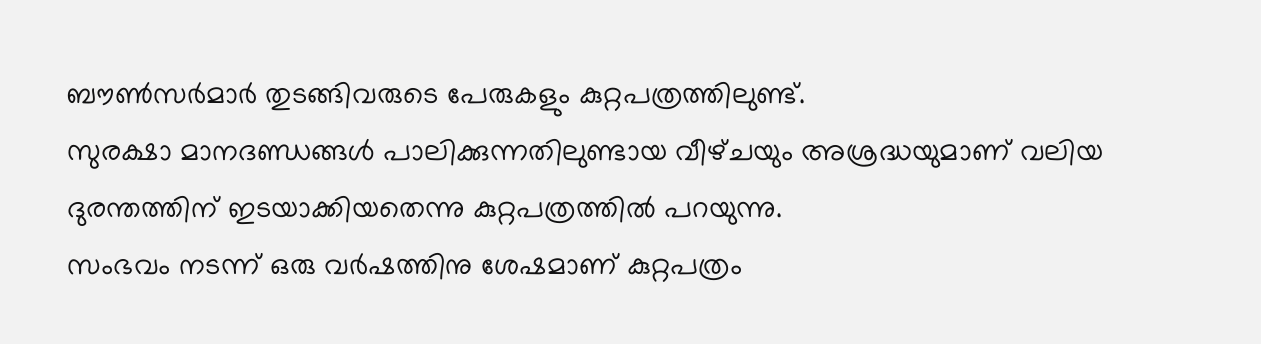ബൗണ്‍സര്‍മാര്‍ തുടങ്ങിവരുടെ പേരുകളും കുറ്റപത്രത്തിലുണ്ട്‌.
സുരക്ഷാ മാനദണ്ഡങ്ങള്‍ പാലിക്കുന്നതിലുണ്ടായ വീഴ്‌ചയും അശ്രദ്ധയുമാണ്‌ വലിയ ദുരന്തത്തിന്‌ ഇടയാക്കിയതെന്നു കുറ്റപത്രത്തില്‍ പറയുന്നു.
സംഭവം നടന്ന്‌ ഒരു വര്‍ഷത്തിനു ശേഷമാണ്‌ കുറ്റപത്രം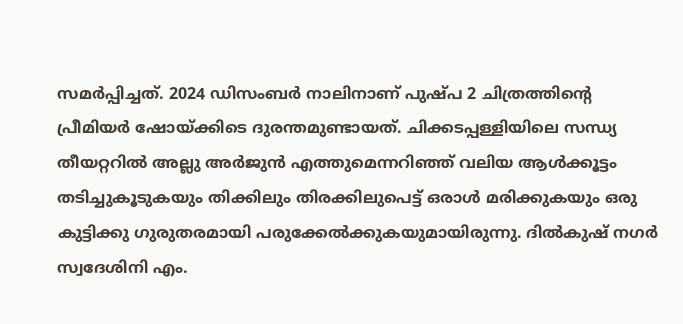സമര്‍പ്പിച്ചത്‌. 2024 ഡിസംബര്‍ നാലിനാണ്‌ പുഷ്‌പ 2 ചിത്രത്തിന്റെ പ്രീമിയര്‍ ഷോയ്‌ക്കിടെ ദുരന്തമുണ്ടായത്‌. ചിക്കടപ്പള്ളിയിലെ സന്ധ്യ തീയറ്ററില്‍ അല്ലു അര്‍ജുന്‍ എത്തുമെന്നറിഞ്ഞ്‌ വലിയ ആള്‍ക്കൂട്ടം തടിച്ചുകൂടുകയും തിക്കിലും തിരക്കിലുപെട്ട്‌ ഒരാള്‍ മരിക്കുകയും ഒരു കുട്ടിക്കു ഗുരുതരമായി പരുക്കേല്‍ക്കുകയുമായിരുന്നു. ദില്‍കുഷ്‌ നഗര്‍ സ്വദേശിനി എം.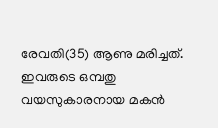രേവതി(35) ആണു മരിച്ചത്‌. ഇവരുടെ ഒമ്പതു വയസുകാരനായ മകന്‍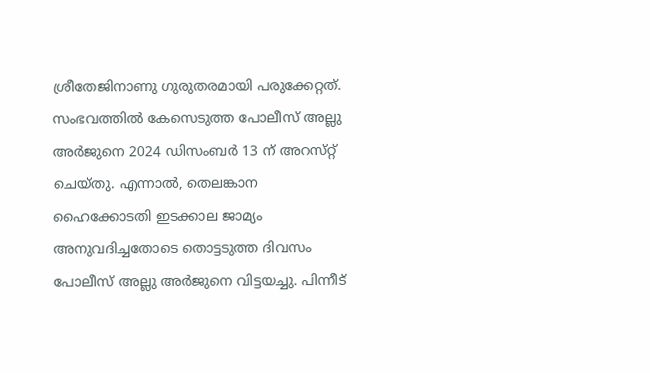ശ്രീതേജിനാണു ഗുരുതരമായി പരുക്കേറ്റത്‌. സംഭവത്തില്‍ കേസെടുത്ത പോലീസ്‌ അല്ലു അര്‍ജുനെ 2024 ഡിസംബര്‍ 13 ന്‌ അറസ്‌റ്റ്‌ ചെയ്‌തു. എന്നാല്‍, തെലങ്കാന ഹൈക്കോടതി ഇടക്കാല ജാമ്യം അനുവദിച്ചതോടെ തൊട്ടടുത്ത ദിവസം പോലീസ്‌ അല്ലു അര്‍ജുനെ വിട്ടയച്ചു. പിന്നീട്‌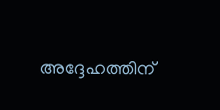അദ്ദേഹത്തിന്‌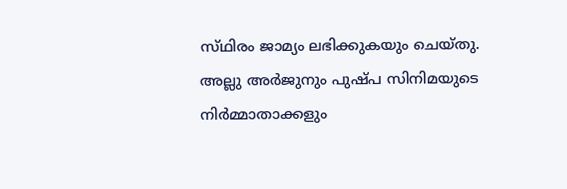സ്‌ഥിരം ജാമ്യം ലഭിക്കുകയും ചെയ്‌തു.
അല്ലു അര്‍ജുനും പുഷ്‌പ സിനിമയുടെ നിര്‍മ്മാതാക്കളും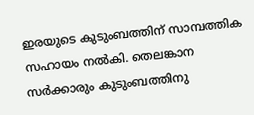ഇരയുടെ കുടുംബത്തിന്‌ സാമ്പത്തിക സഹായം നല്‍കി. തെലങ്കാന സര്‍ക്കാരും കുടുംബത്തിനു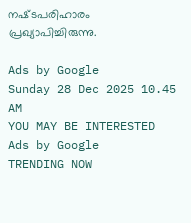നഷ്‌ടപരിഹാരം പ്രഖ്യാപിച്ചിരുന്നു.

Ads by Google
Sunday 28 Dec 2025 10.45 AM
YOU MAY BE INTERESTED
Ads by Google
TRENDING NOW